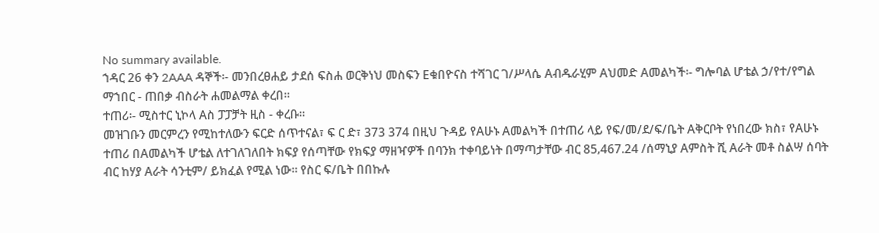No summary available.
ኀዳር 26 ቀን 2AAA ዳኞች፡- መንበረፀሐይ ታደሰ ፍስሐ ወርቅነህ መስፍን Eቁበዮናስ ተሻገር ገ/ሥላሴ Aብዱራሂም Aህመድ Aመልካች፡- ግሎባል ሆቴል ኃ/የተ/የግል ማኀበር - ጠበቃ ብስራት ሐመልማል ቀረበ።
ተጠሪ፡- ሚስተር ኒኮላ Aስ ፓፓቻት ዚስ - ቀረቡ።
መዝገቡን መርምረን የሚከተለውን ፍርድ ሰጥተናል፣ ፍ ር ድ፣ 373 374 በዚህ ጉዳይ የAሁኑ Aመልካች በተጠሪ ላይ የፍ/መ/ደ/ፍ/ቤት Aቅርቦት የነበረው ክስ፣ የAሁኑ ተጠሪ በAመልካች ሆቴል ለተገለገለበት ክፍያ የሰጣቸው የክፍያ ማዘዣዎች በባንክ ተቀባይነት በማጣታቸው ብር 85‚467.24 /ሰማኒያ Aምስት ሺ Aራት መቶ ስልሣ ሰባት ብር ከሃያ Aራት ሳንቲም/ ይክፈል የሚል ነው። የስር ፍ/ቤት በበኩሉ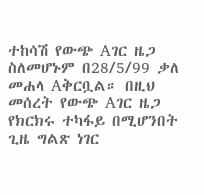ተከሳሽ የውጭ Aገር ዜጋ ስለመሆኑም በ28/5/99 ቃለ መሐላ Aቅርቧል። በዚህ መሰረት የውጭ Aገር ዜጋ የክርክሩ ተካፋይ በሚሆንበት ጊዜ ግልጽ ነገር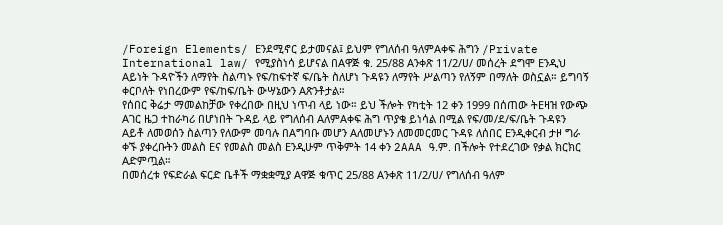/Foreign Elements/ Eንደሚኖር ይታመናል፤ ይህም የግለሰብ ዓለምAቀፍ ሕግን /Private International law/ የሚያስነሳ ይሆናል በAዋጅ ቁ. 25/88 Aንቀጽ 11/2/ሀ/ መሰረት ደግሞ Eንዲህ Aይነት ጉዳዮችን ለማየት ስልጣኑ የፍ/ከፍተኛ ፍ/ቤት ስለሆነ ጉዳዩን ለማየት ሥልጣን የለኝም በማለት ወስኗል። ይግባኝ ቀርቦለት የነበረውም የፍ/ከፍ/ቤት ውሣኔውን Aጽንቶታል።
የሰበር ቅሬታ ማመልከቻው የቀረበው በዚህ ነጥብ ላይ ነው። ይህ ችሎት የካቲት 12 ቀን 1999 በሰጠው ትEዛዝ የውጭ Aገር ዜጋ ተከራካሪ በሆነበት ጉዳይ ላይ የግለሰብ AለምAቀፍ ሕግ ጥያቄ ይነሳል በሚል የፍ/መ/ደ/ፍ/ቤት ጉዳዩን Aይቶ ለመወሰን ስልጣን የለውም መባሉ በAግባቡ መሆን Aለመሆኑን ለመመርመር ጉዳዩ ለሰበር Eንዲቀርብ ታዞ ግራ ቀኙ ያቀረቡትን መልስ Eና የመልስ መልስ Eንዲሁም ጥቅምት 14 ቀን 2AAA ዓ.ም. በችሎት የተደረገው የቃል ክርክር Aድምጧል።
በመሰረቱ የፍድራል ፍርድ ቤቶች ማቋቋሚያ Aዋጅ ቁጥር 25/88 Aንቀጽ 11/2/ሀ/ የግለሰብ ዓለም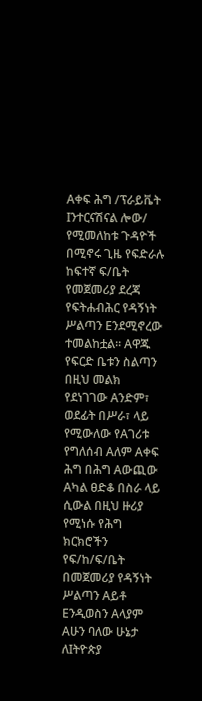Aቀፍ ሕግ /ፕራይቬት Iንተርናሽናል ሎው/ የሚመለከቱ ጉዳዮች በሚኖሩ ጊዜ የፍድራሉ ከፍተኛ ፍ/ቤት የመጀመሪያ ደረጃ የፍትሐብሕር የዳኝነት ሥልጣን Eንደሚኖረው ተመልከቷል። Aዋጁ የፍርድ ቤቱን ስልጣን በዚህ መልክ የደነገገው Aንድም፣ ወደፊት በሥራ፣ ላይ የሚውለው የAገሪቱ የግለሰብ Aለም Aቀፍ ሕግ በሕግ Aውጪው Aካል ፀድቆ በስራ ላይ ሲውል በዚህ ዙሪያ የሚነሱ የሕግ ክርክሮችን የፍ/ከ/ፍ/ቤት በመጀመሪያ የዳኝነት ሥልጣን Aይቶ Eንዲወስን Aላያም Aሁን ባለው ሁኔታ ለIትዮጵያ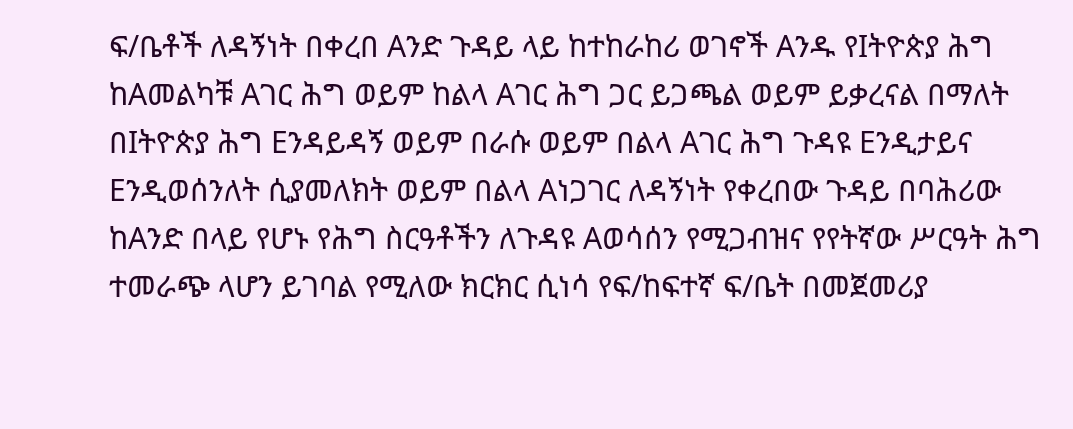ፍ/ቤቶች ለዳኝነት በቀረበ Aንድ ጉዳይ ላይ ከተከራከሪ ወገኖች Aንዱ የIትዮጵያ ሕግ ከAመልካቹ Aገር ሕግ ወይም ከልላ Aገር ሕግ ጋር ይጋጫል ወይም ይቃረናል በማለት በIትዮጵያ ሕግ Eንዳይዳኝ ወይም በራሱ ወይም በልላ Aገር ሕግ ጉዳዩ Eንዲታይና Eንዲወሰንለት ሲያመለክት ወይም በልላ Aነጋገር ለዳኝነት የቀረበው ጉዳይ በባሕሪው ከAንድ በላይ የሆኑ የሕግ ስርዓቶችን ለጉዳዩ Aወሳሰን የሚጋብዝና የየትኛው ሥርዓት ሕግ ተመራጭ ላሆን ይገባል የሚለው ክርክር ሲነሳ የፍ/ከፍተኛ ፍ/ቤት በመጀመሪያ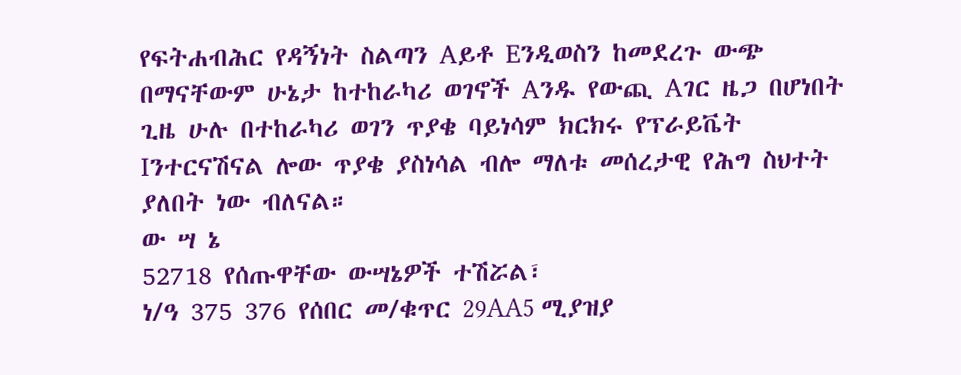የፍትሐብሕር የዳኝነት ስልጣን Aይቶ Eንዲወስን ከመደረጉ ውጭ በማናቸውም ሁኔታ ከተከራካሪ ወገኖች Aንዱ የውጪ Aገር ዜጋ በሆነበት ጊዜ ሁሉ በተከራካሪ ወገን ጥያቄ ባይነሳም ክርክሩ የፕራይቬት Iንተርናሽናል ሎው ጥያቄ ያስነሳል ብሎ ማለቱ መሰረታዊ የሕግ ስህተት ያለበት ነው ብለናል።
ው ሣ ኔ
52718 የሰጡዋቸው ውሣኔዎች ተሽሯል፣
ነ/ዓ 375 376 የሰበር መ/ቁጥር 29AA5 ሚያዝያ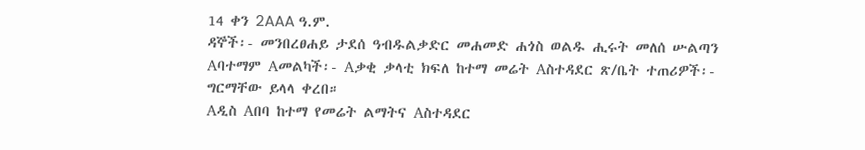14 ቀን 2AAA ዓ.ም.
ዳኞች፡- መንበረፀሐይ ታደሰ ዓብዱልቃድር መሐመድ ሐጎስ ወልዱ ሒሩት መለሰ ሡልጣን Aባተማም Aመልካች፡- Aቃቂ ቃላቲ ክፍለ ከተማ መሬት Aስተዳደር ጽ/ቤት ተጠሪዎች፡-
ግርማቸው ይላላ ቀረበ።
Aዲስ Aበባ ከተማ የመሬት ልማትና Aስተዳደር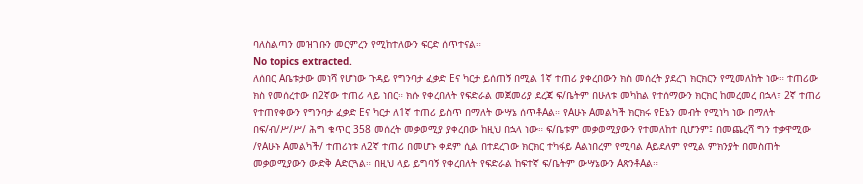ባለስልጣን መዝገቡን መርምረን የሚከተለውን ፍርድ ሰጥተናል።
No topics extracted.
ለሰበር Aቤቱታው መነሻ የሆነው ጉዳይ የግንባታ ፈቃድ Eና ካርታ ይሰጠኝ በሚል 1ኛ ተጠሪ ያቀረበውን ክስ መሰረት ያደረገ ክርክርን የሚመለከት ነው። ተጠሪው ክስ የመሰረተው በ2ኛው ተጠሪ ላይ ነበር። ክሱ የቀረበለት የፍድራል መጀመሪያ ደረጃ ፍ/ቤትም በሁለቱ መካከል የተሰማውን ክርክር ከመረመረ በኋላ፣ 2ኛ ተጠሪ የተጠየቀውን የግንባታ ፈቃድ Eና ካርታ ለ1ኛ ተጠሪ ይስጥ በማለት ውሣኔ ሰጥቶAል። የAሁኑ Aመልካች ክርክሩ የEኔን መብት የሚነካ ነው በማለት በፍ/ብ/ሥ/ሥ/ ሕግ ቁጥር 358 መሰረት መቃወሚያ ያቀረበው ከዚህ በኋላ ነው። ፍ/ቤቱም መቃወሚያውን የተመለከተ ቢሆንም፤ በመጨረሻ ግን ተቃዋሚው /የAሁኑ Aመልካች/ ተጠሪነቱ ለ2ኛ ተጠሪ በመሆኑ ቀደም ሲል በተደረገው ክርክር ተካፋይ Aልነበረም የሚባል Aይደለም የሚል ምክንያት በመስጠት መቃወሚያውን ውድቅ Aድርጓል። በዚህ ላይ ይግባኝ የቀረበለት የፍድራል ከፍተኛ ፍ/ቤትም ውሣኔውን AጽንቶAል።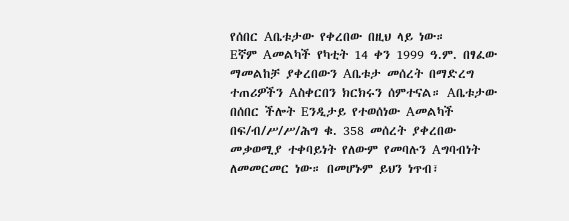የሰበር Aቤቱታው የቀረበው በዚህ ላይ ነው።
Eኛም Aመልካች የካቲት 14 ቀን 1999 ዓ.ም. በፃፈው ማመልከቻ ያቀረበውን Aቤቱታ መሰረት በማድረግ ተጠሪዎችን Aስቀርበን ክርክሩን ሰምተናል። Aቤቱታው በሰበር ችሎት Eንዲታይ የተወሰነው Aመልካች በፍ/ብ/ሥ/ሥ/ሕግ ቁ. 358 መሰረት ያቀረበው መቃወሚያ ተቀባይነት የለውም የመባሉን Aግባብነት ለመመርመር ነው። በመሆኑም ይህን ነጥብ፣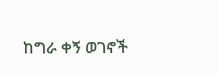ከግራ ቀኝ ወገኖች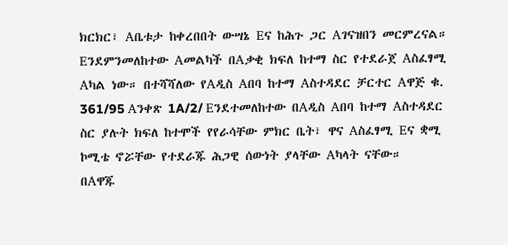ክርክር፣ Aቤቱታ ከቀረበበት ውሣኔ Eና ከሕጉ ጋር Aገናዝበን መርምረናል።
Eንደምንመለከተው Aመልካች በAቃቂ ክፍለ ከተማ ስር የተደራጀ Aስፈፃሚ Aካል ነው። በተሻሻለው የAዲስ Aበባ ከተማ Aስተዳደር ቻርተር Aዋጅ ቁ. 361/95 Aንቀጽ 1A/2/ Eንደተመለከተው በAዲስ Aበባ ከተማ Aስተዳደር ስር ያሉት ክፍለ ከተሞች የየራሳቸው ምክር ቤት፣ ዋና Aስፈፃሚ Eና ቋሚ ኮሚቴ ኖሯቸው የተደራጁ ሕጋዊ ሰውነት ያላቸው Aካላት ናቸው።
በAዋጁ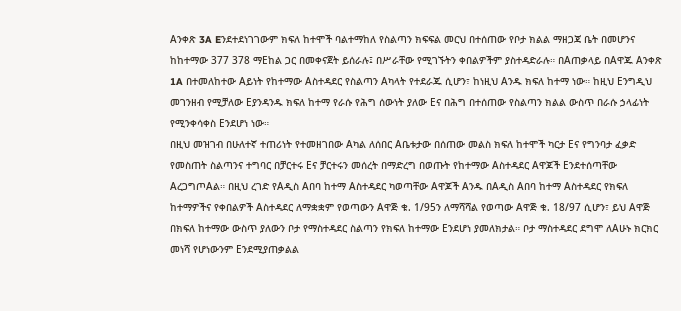Aንቀጽ 3A Eንደተደነገገውም ክፍለ ከተሞች ባልተማከለ የስልጣን ክፍፍል መርህ በተሰጠው የቦታ ክልል ማዘጋጃ ቤት በመሆንና ከከተማው 377 378 ማEከል ጋር በመቀናጀት ይሰራሉ፤ በሥራቸው የሚገኙትን ቀበልዎችም ያስተዳድራሉ። በAጠቃላይ በAዋጁ Aንቀጽ 1A በተመለከተው Aይነት የከተማው Aስተዳደር የስልጣን Aካላት የተደራጁ ሲሆን፣ ከነዚህ Aንዱ ክፍለ ከተማ ነው። ከዚህ Eንግዲህ መገንዘብ የሚቻለው Eያንዳንዱ ክፍለ ከተማ የራሱ የሕግ ሰውነት ያለው Eና በሕግ በተሰጠው የስልጣን ክልል ውስጥ በራሱ ኃላፊነት የሚንቀሳቀስ Eንደሆነ ነው።
በዚህ መዝገብ በሁለተኛ ተጠሪነት የተመዘገበው Aካል ለሰበር Aቤቱታው በሰጠው መልስ ክፍለ ከተሞች ካርታ Eና የግንባታ ፈቃድ የመስጠት ስልጣንና ተግባር በቻርተሩ Eና ቻርተሩን መሰረት በማድረግ በወጡት የከተማው Aስተዳደር Aዋጆች Eንደተሰጣቸው AረጋግጦAል። በዚህ ረገድ የAዲስ Aበባ ከተማ Aስተዳደር ካወጣቸው Aዋጆች Aንዱ በAዲስ Aበባ ከተማ Aስተዳደር የክፍለ ከተማዎችና የቀበልዎች Aስተዳደር ለማቋቋም የወጣውን Aዋጅ ቁ. 1/95ን ለማሻሻል የወጣው Aዋጅ ቁ. 18/97 ሲሆን፣ ይህ Aዋጅ በክፍለ ከተማው ውስጥ ያለውን ቦታ የማስተዳደር ስልጣን የክፍለ ከተማው Eንደሆነ ያመለክታል። ቦታ ማስተዳደር ደግሞ ለAሁኑ ክርክር መነሻ የሆነውንም Eንደሚያጠቃልል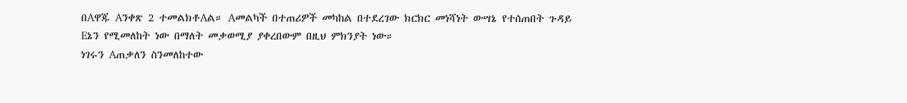በAዋጁ Aንቀጽ 2 ተመልክቶAል። Aመልካች በተጠሪዎች መካከል በተደረገው ክርክር መነሻነት ውሣኔ የተሰጠበት ጉዳይ Eኔን የሚመለከት ነው በማለት መቃወሚያ ያቀረበውም በዚህ ምክንያት ነው።
ነገሩን Aጠቃለን ስንመለከተው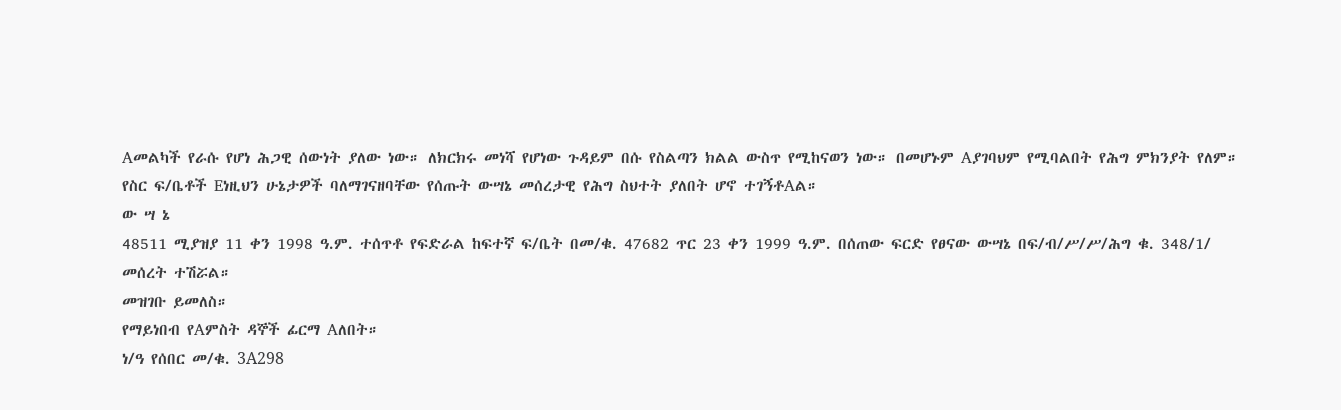Aመልካች የራሱ የሆነ ሕጋዊ ሰውነት ያለው ነው። ለክርክሩ መነሻ የሆነው ጉዳይም በሱ የስልጣን ክልል ውስጥ የሚከናወን ነው። በመሆኑም Aያገባህም የሚባልበት የሕግ ምክንያት የለም። የስር ፍ/ቤቶች Eነዚህን ሁኔታዎች ባለማገናዘባቸው የሰጡት ውሣኔ መሰረታዊ የሕግ ስህተት ያለበት ሆኖ ተገኝቶAል።
ው ሣ ኔ
48511 ሚያዝያ 11 ቀን 1998 ዓ.ም. ተሰጥቶ የፍድራል ከፍተኛ ፍ/ቤት በመ/ቁ. 47682 ጥር 23 ቀን 1999 ዓ.ም. በሰጠው ፍርድ የፀናው ውሣኔ በፍ/ብ/ሥ/ሥ/ሕግ ቁ. 348/1/ መሰረት ተሽሯል።
መዝገቡ ይመለስ።
የማይነበብ የAምስት ዳኞች ፊርማ Aለበት።
ነ/ዓ የሰበር መ/ቁ. 3A298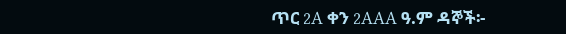ጥር 2A ቀን 2AAA ዓ.ም ዳኞች፡-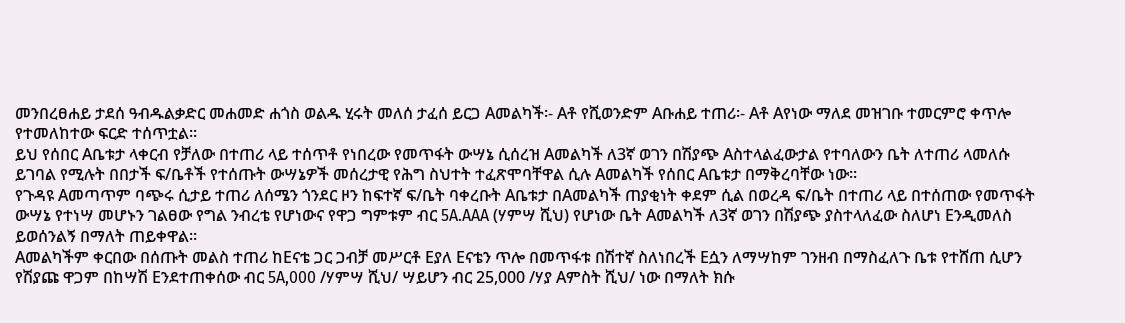መንበረፀሐይ ታደሰ ዓብዱልቃድር መሐመድ ሐጎስ ወልዱ ሂሩት መለሰ ታፈሰ ይርጋ Aመልካች፡- Aቶ የሺወንድም Aቡሐይ ተጠሪ፡- Aቶ Aየነው ማለደ መዝገቡ ተመርምሮ ቀጥሎ የተመለከተው ፍርድ ተሰጥቷል።
ይህ የሰበር Aቤቱታ ላቀርብ የቻለው በተጠሪ ላይ ተሰጥቶ የነበረው የመጥፋት ውሣኔ ሲሰረዝ Aመልካች ለ3ኛ ወገን በሽያጭ Aስተላልፈውታል የተባለውን ቤት ለተጠሪ ላመለሱ ይገባል የሚሉት በበታች ፍ/ቤቶች የተሰጡት ውሣኔዎች መሰረታዊ የሕግ ስህተት ተፈጽሞባቸዋል ሲሉ Aመልካች የሰበር Aቤቱታ በማቅረባቸው ነው።
የጉዳዩ Aመጣጥም ባጭሩ ሲታይ ተጠሪ ለሰሜን ጎንደር ዞን ከፍተኛ ፍ/ቤት ባቀረቡት Aቤቱታ በAመልካች ጠያቂነት ቀደም ሲል በወረዳ ፍ/ቤት በተጠሪ ላይ በተሰጠው የመጥፋት ውሣኔ የተነሣ መሆኑን ገልፀው የግል ንብረቴ የሆነውና የዋጋ ግምቱም ብር 5A.AAA (ሃምሣ ሺህ) የሆነው ቤት Aመልካች ለ3ኛ ወገን በሽያጭ ያስተላለፈው ስለሆነ Eንዲመለስ ይወሰንልኝ በማለት ጠይቀዋል።
Aመልካችም ቀርበው በሰጡት መልስ ተጠሪ ከEናቴ ጋር ጋብቻ መሥርቶ Eያለ Eናቴን ጥሎ በመጥፋቱ በሽተኛ ስለነበረች Eሷን ለማሣከም ገንዘብ በማስፈለጉ ቤቱ የተሸጠ ሲሆን የሽያጩ ዋጋም በከሣሽ Eንደተጠቀሰው ብር 5A,000 /ሃምሣ ሺህ/ ሣይሆን ብር 25,000 /ሃያ Aምስት ሺህ/ ነው በማለት ክሱ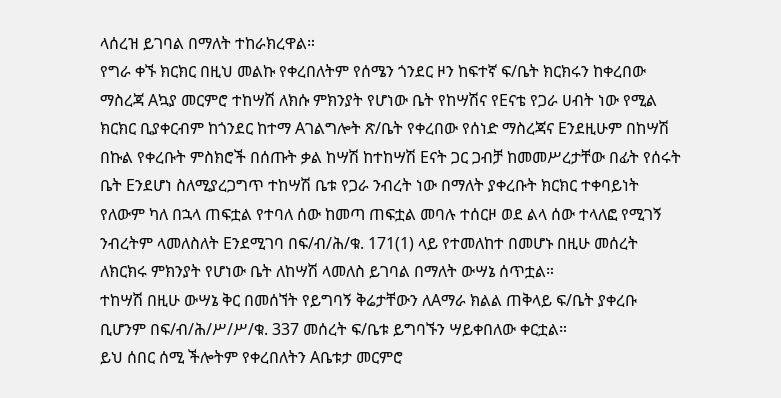ላሰረዝ ይገባል በማለት ተከራክረዋል።
የግራ ቀኙ ክርክር በዚህ መልኩ የቀረበለትም የሰሜን ጎንደር ዞን ከፍተኛ ፍ/ቤት ክርክሩን ከቀረበው ማስረጃ Aኳያ መርምሮ ተከሣሽ ለክሱ ምክንያት የሆነው ቤት የከሣሽና የEናቴ የጋራ ሀብት ነው የሚል ክርክር ቢያቀርብም ከጎንደር ከተማ Aገልግሎት ጽ/ቤት የቀረበው የሰነድ ማስረጃና Eንደዚሁም በከሣሽ በኩል የቀረቡት ምስክሮች በሰጡት ቃል ከሣሽ ከተከሣሽ Eናት ጋር ጋብቻ ከመመሥረታቸው በፊት የሰሩት ቤት Eንደሆነ ስለሚያረጋግጥ ተከሣሽ ቤቱ የጋራ ንብረት ነው በማለት ያቀረቡት ክርክር ተቀባይነት የለውም ካለ በኋላ ጠፍቷል የተባለ ሰው ከመጣ ጠፍቷል መባሉ ተሰርዞ ወደ ልላ ሰው ተላለፎ የሚገኝ ንብረትም ላመለስለት Eንደሚገባ በፍ/ብ/ሕ/ቁ. 171(1) ላይ የተመለከተ በመሆኑ በዚሁ መሰረት ለክርክሩ ምክንያት የሆነው ቤት ለከሣሽ ላመለስ ይገባል በማለት ውሣኔ ሰጥቷል።
ተከሣሽ በዚሁ ውሣኔ ቅር በመሰኘት የይግባኝ ቅሬታቸውን ለAማራ ክልል ጠቅላይ ፍ/ቤት ያቀረቡ ቢሆንም በፍ/ብ/ሕ/ሥ/ሥ/ቁ. 337 መሰረት ፍ/ቤቱ ይግባኙን ሣይቀበለው ቀርቷል።
ይህ ሰበር ሰሚ ችሎትም የቀረበለትን Aቤቱታ መርምሮ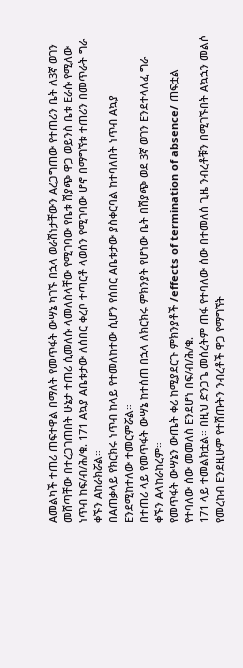Aመልካች ተጠሪ ጠፍተዋል በማለት የመጥፋት ውሣኔ ካገኙ በኋላ ወራሽነታቸውን Aረጋግጠው የተጠሪን ቤት ለ3ኛ ወገን መሸጣቸው በተረጋገጠበት ሁኔታ ተጠሪ ሲመለሱ ላመለስላቸው የሚገባው የቤቱ ሽያጭ ዋጋ ወይንስ ቤቱ Eራሱ የሚለው ነጥብ ከፍ/ብ/ሕ/ቁ. 171 Aኳያ Aቤቱታው ለሰበር ቀረቦ ተጣርቶ ላወሰን የሚገባው ሆኖ በማግኘቱ ተጠሪን በመጥራት ግራ ቀኙን Aከራክሯል።
በAጠቃላይ የክርክሩ ነጥብ ከላይ የተመለከተው ሲሆን የሰበር Aቤቱታው ያስቀርባል ከተባለበት ነጥብ Aኳያ Eንደሚከተለው ተመርምሯል።
በተጠሪ ላይ የመጥፋት ውሣኔ ከተሰጠ በኋላ ለክርክሩ ምክንያት የሆነው ቤት በሽያጭ ወደ 3ኛ ወገን Eንደተላለፈ ግራ ቀኙን Aላከራከረም።
የመጥፋት ውሣኔን ውጤት ቀሪ ከሚያደርጉ ምክንያቶች /effects of termination of absence/ ጠፍቷል የተባለው ሰው መመለስ Eንደሆነ በፍ/ብ/ሕ/ቁ.
171 ላይ ተመልክቷል። በዚህ ድንጋጌ መሰረትም ጠፋ የተባለው ሰው በተመለሰ ጊዜ ንብረቶቹን በሚገኙበት Aኳኋን መልሶ የመረከብ Eንደዚሁም የተሸጡትን ንብረቶች ዋጋ የማግኘት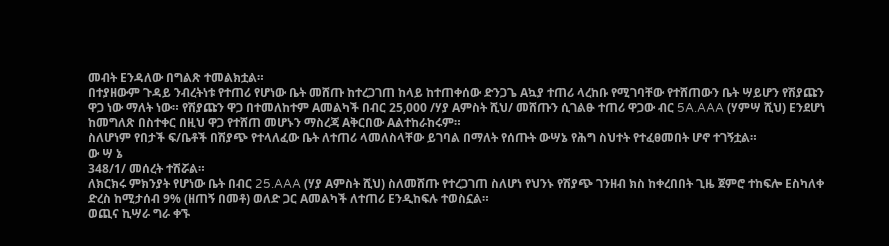መብት Eንዳለው በግልጽ ተመልክቷል።
በተያዘውም ጉዳይ ንብረትነቱ የተጠሪ የሆነው ቤት መሸጡ ከተረጋገጠ ከላይ ከተጠቀሰው ድንጋጌ Aኳያ ተጠሪ ላረከቡ የሚገባቸው የተሸጠውን ቤት ሣይሆን የሽያጩን ዋጋ ነው ማለት ነው። የሽያጩን ዋጋ በተመለከተም Aመልካች በብር 25,000 /ሃያ Aምስት ሺህ/ መሸጡን ሲገልፁ ተጠሪ ዋጋው ብር 5A.AAA (ሃምሣ ሺህ) Eንደሆነ ከመግለጽ በስተቀር በዚህ ዋጋ የተሸጠ መሆኑን ማስረጃ Aቅርበው Aልተከራከሩም።
ስለሆነም የበታች ፍ/ቤቶች በሽያጭ የተላለፈው ቤት ለተጠሪ ላመለስላቸው ይገባል በማለት የሰጡት ውሣኔ የሕግ ስህተት የተፈፀመበት ሆኖ ተገኝቷል።
ው ሣ ኔ
348/1/ መሰረት ተሽሯል።
ለክርክሩ ምክንያት የሆነው ቤት በብር 25.AAA (ሃያ Aምስት ሺህ) ስለመሸጡ የተረጋገጠ ስለሆነ የህንኑ የሽያጭ ገንዘብ ክስ ከቀረበበት ጊዜ ጀምሮ ተከፍሎ Eስካለቀ ድረስ ከሚታሰብ 9% (ዘጠኝ በመቶ) ወለድ ጋር Aመልካች ለተጠሪ Eንዲከፍሉ ተወስኗል።
ወጪና ኪሣራ ግራ ቀኙ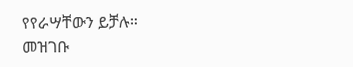የየራሣቸውን ይቻሉ።
መዝገቡ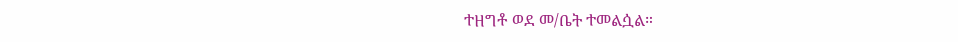ተዘግቶ ወደ መ/ቤት ተመልሷል።